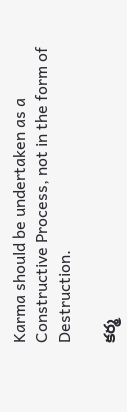Karma should be undertaken as a Constructive Process, not in the form of Destruction.

కర్మ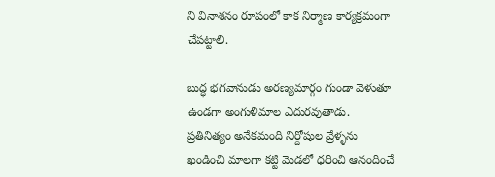ని వినాశనం రూపంలో కాక నిర్మాణ కార్యక్రమంగా చేపట్టాలి.

బుద్ధ భగవానుడు అరణ్యమార్గం గుండా వెళుతూ ఉండగా అంగుళిమాల ఎదురవుతాడు. ప్రతినిత్యం అనేకమంది నిర్దోషుల వ్రేళ్ళను ఖండించి మాలగా కట్టి మెడలో ధరించి ఆనందించే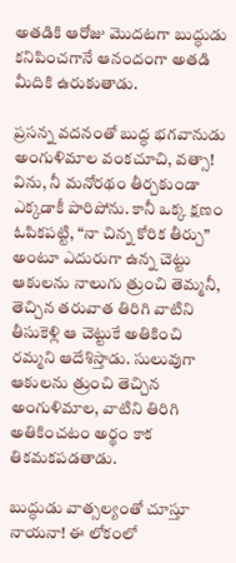అతడికి ఆరోజు మొదటగా బుద్ధుడు కనిపించగానే ఆనందంగా అతడి మీదికి ఉరుకుతాడు.

ప్రసన్న వదనంతో బుద్ధ భగవానుడు అంగుళిమాల వంకచూచి, వత్సా! విను, నీ మనోరథం తీర్చకుండా ఎక్కడాకీ పారిపోను. కానీ ఒక్క క్షణం ఓపికపట్టి, “నా చిన్న కోరిక తీర్చు” అంటూ ఎదురుగా ఉన్న చెట్టు ఆకులను నాలుగు త్రుంచి తెమ్మనీ, తెచ్చిన తరువాత తిరిగి వాటిని తీసుకెళ్లి ఆ చెట్టుకే అతికించి రమ్మని ఆదేశిస్తాడు. సులువుగా ఆకులను త్రుంచి తెచ్చిన అంగుళిమాల, వాటిని తిరిగి అతికించటం అర్థం కాక తికమకపడతాడు.

బుద్ధుడు వాత్సల్యంతో చూస్తూ నాయనా! ఈ లోకంలో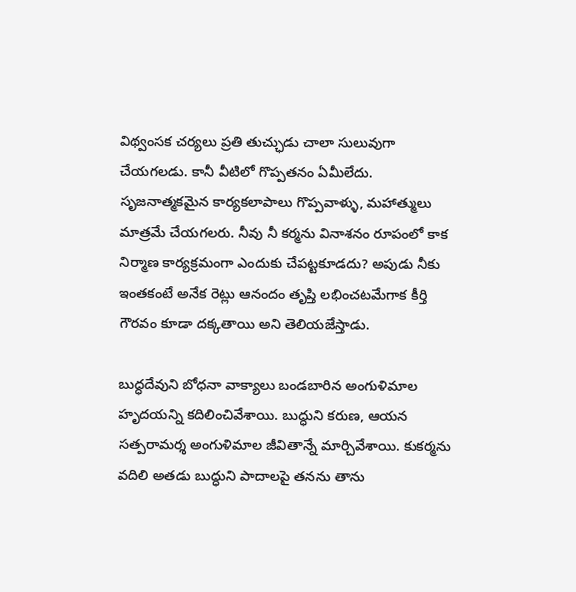విథ్వంసక చర్యలు ప్రతి తుచ్ఛుడు చాలా సులువుగా చేయగలడు. కానీ వీటిలో గొప్పతనం ఏమీలేదు. సృజనాత్మకమైన కార్యకలాపాలు గొప్పవాళ్ళు, మహాత్ములు మాత్రమే చేయగలరు. నీవు నీ కర్మను వినాశనం రూపంలో కాక నిర్మాణ కార్యక్రమంగా ఎందుకు చేపట్టకూడదు? అపుడు నీకు ఇంతకంటే అనేక రెట్లు ఆనందం తృప్తి లభించటమేగాక కీర్తి గౌరవం కూడా దక్కతాయి అని తెలియజేస్తాడు.

బుద్ధదేవుని బోధనా వాక్యాలు బండబారిన అంగుళిమాల హృదయన్ని కదిలించివేశాయి. బుద్ధుని కరుణ, ఆయన సత్పరామర్శ అంగుళిమాల జీవితాన్నే మార్చివేశాయి. కుకర్మను వదిలి అతడు బుద్ధుని పాదాలపై తనను తాను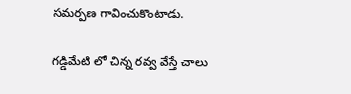సమర్పణ గావించుకొంటాడు.

గడ్డిమేటి లో చిన్న రవ్వ వేస్తే చాలు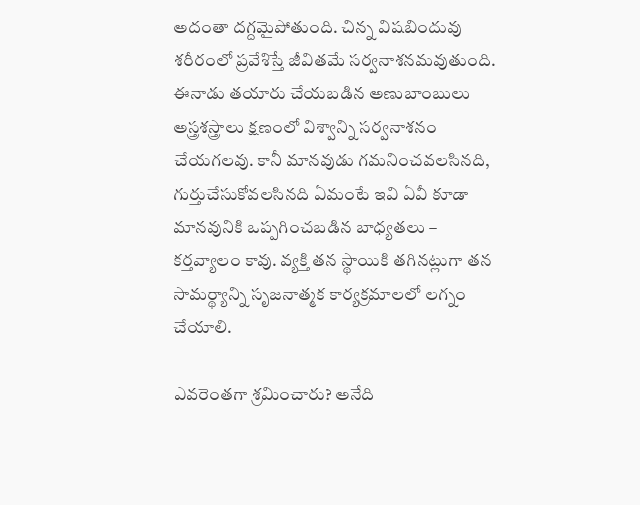అదంతా దగ్దమైపోతుంది. చిన్న విషబిందువు శరీరంలో ప్రవేశిస్తే జీవితమే సర్వనాశనమవుతుంది. ఈనాడు తయారు చేయబడిన అణుబాంబులు అస్త్రశస్త్రాలు క్షణంలో విశ్వాన్ని సర్వనాశనం చేయగలవు. కానీ మానవుడు గమనించవలసినది, గుర్తుచేసుకోవలసినది ఏమంటే ఇవి ఏవీ కూడా మానవునికి ఒప్పగించబడిన బాధ్యతలు – కర్తవ్యాలం కావు. వ్యక్తి తన స్థాయికి తగినట్లుగా తన సామర్థ్యాన్ని సృజనాత్మక కార్యక్రమాలలో లగ్నం చేయాలి.

ఎవరెంతగా శ్రమించారు? అనేది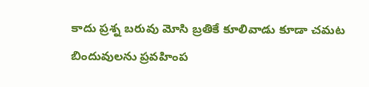కాదు ప్రశ్న బరువు మోసి బ్రతికే కూలివాడు కూడా చమట బిందువులను ప్రవహింప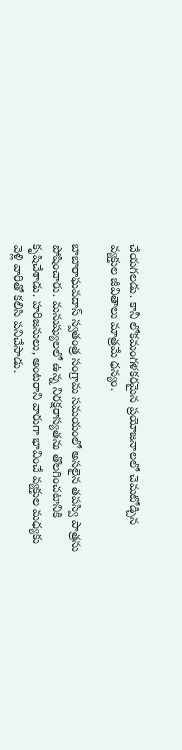చేయగలడు. కానీ లోకమంగళకరమైన ప్రయోజనాలలో చెమటోడ్చిన వ్యక్తుల జీవితాలు మాత్రమే ధన్యం.

బాబారాఘవదాస్ స్వతంత్ర సంగ్రామ సమయంలో అసలైన తపస్వి పాత్రను పోషించారు. మనుష్యులలో ఉన్న నిరక్షరాస్యతను తొలగించటానికి కృషిచేశాడు. హరిజనులు, అంటరాని వారుగా భావించే వ్యక్తుల మధ్యకు వెళ్లి వారితో కలిసి పనిచేసాడు.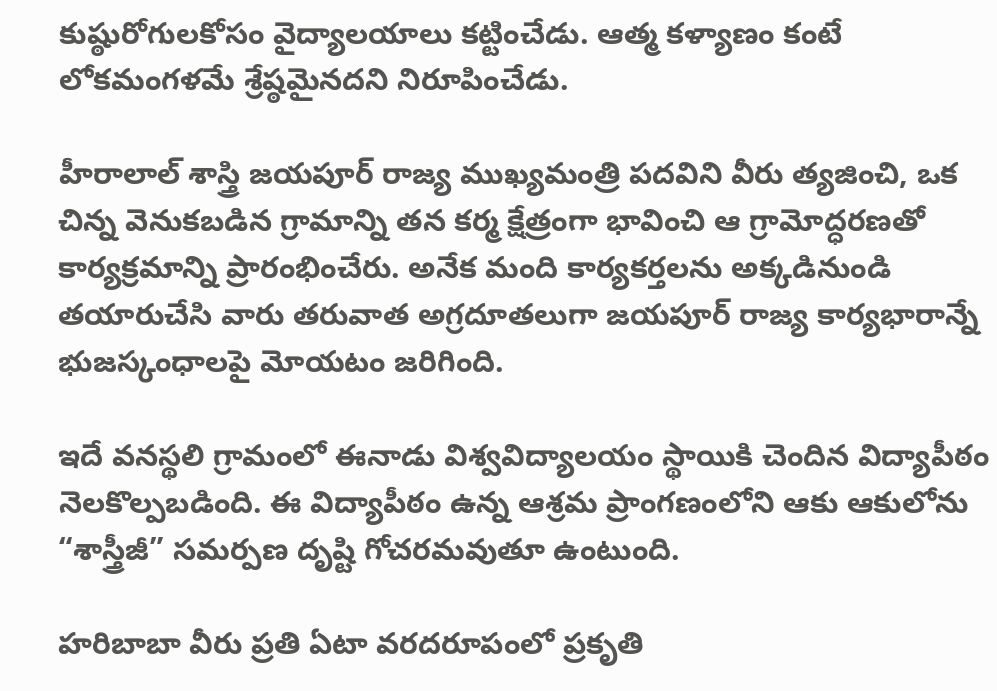కుష్ఠురోగులకోసం వైద్యాలయాలు కట్టించేడు. ఆత్మ కళ్యాణం కంటే లోకమంగళమే శ్రేష్ఠమైనదని నిరూపించేడు.

హీరాలాల్ శాస్త్రి జయపూర్ రాజ్య ముఖ్యమంత్రి పదవిని వీరు త్యజించి, ఒక చిన్న వెనుకబడిన గ్రామాన్ని తన కర్మ క్షేత్రంగా భావించి ఆ గ్రామోద్ధరణతో కార్యక్రమాన్ని ప్రారంభించేరు. అనేక మంది కార్యకర్తలను అక్కడినుండి తయారుచేసి వారు తరువాత అగ్రదూతలుగా జయపూర్ రాజ్య కార్యభారాన్నే భుజస్కంధాలపై మోయటం జరిగింది.

ఇదే వనస్థలి గ్రామంలో ఈనాడు విశ్వవిద్యాలయం స్థాయికి చెందిన విద్యాపీఠం నెలకొల్పబడింది. ఈ విద్యాపీఠం ఉన్న ఆశ్రమ ప్రాంగణంలోని ఆకు ఆకులోను “శాస్త్రీజీ” సమర్పణ దృష్టి గోచరమవుతూ ఉంటుంది.

హరిబాబా వీరు ప్రతి ఏటా వరదరూపంలో ప్రకృతి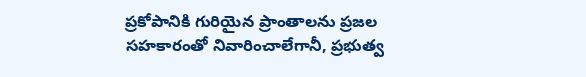ప్రకోపానికి గురియైన ప్రాంతాలను ప్రజల సహకారంతో నివారించాలేగానీ, ప్రభుత్వ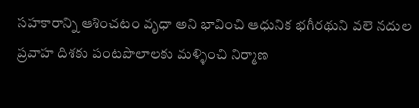సహకారాన్ని ఆశించటం వృధా అని భావించి ఆధునిక భగీరథుని వలె నదుల ప్రవాహ దిశకు పంటపొలాలకు మళ్ళించి నిర్మాణ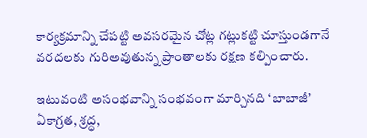కార్యక్రమాన్ని చేపట్టి అవసరమైన చోట్ల గట్లుకట్టి చూస్తుండగానే వరదలకు గురిఅవుతున్న ప్రాంతాలకు రక్షణ కల్పించారు.

ఇటువంటి అసంభవాన్ని సంభవంగా మార్చినది ‘బాబాజీ’ ఏకాగ్రత, శ్రద్ధ,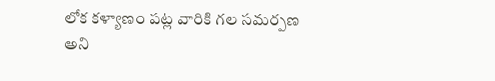లోక కళ్యాణం పట్ల వారికి గల సమర్పణ అని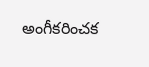అంగీకరించక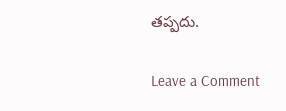తప్పదు.

Leave a Comment